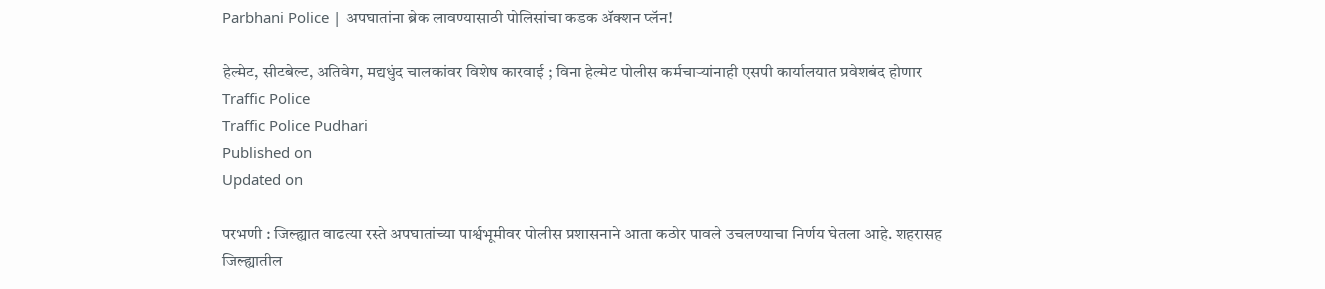Parbhani Police | अपघातांना ब्रेक लावण्यासाठी पोलिसांचा कडक ॲक्शन प्लॅन!

हेल्मेट, सीटबेल्ट, अतिवेग, मद्यधुंद चालकांवर विशेष कारवाई ; विना हेल्मेट पोलीस कर्मचाऱ्यांनाही एसपी कार्यालयात प्रवेशबंद होणार
Traffic Police
Traffic Police Pudhari
Published on
Updated on

परभणी : जिल्ह्यात वाढत्या रस्ते अपघातांच्या पार्श्वभूमीवर पोलीस प्रशासनाने आता कठोर पावले उचलण्याचा निर्णय घेतला आहे. शहरासह जिल्ह्यातील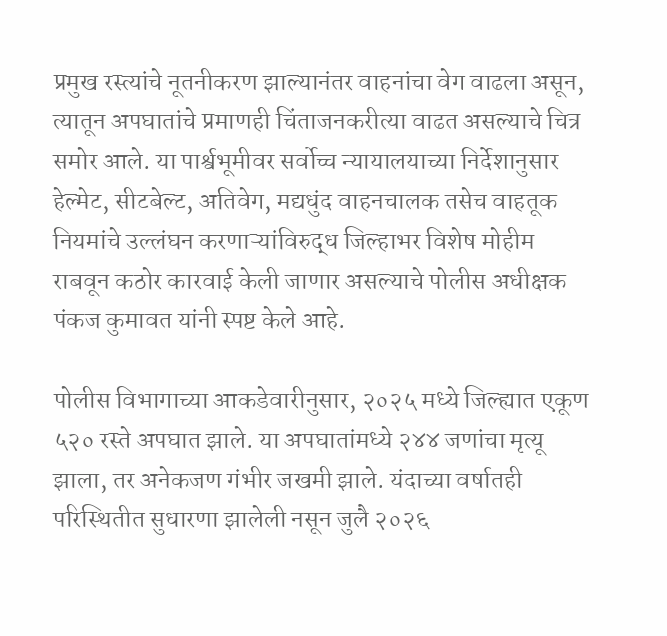प्रमुख रस्त्यांचे नूतनीकरण झाल्यानंतर वाहनांचा वेग वाढला असून, त्यातून अपघातांचे प्रमाणही चिंताजनकरीत्या वाढत असल्याचे चित्र समोर आले. या पार्श्वभूमीवर सर्वोच्च न्यायालयाच्या निर्देशानुसार हेल्मेट, सीटबेल्ट, अतिवेग, मद्यधुंद वाहनचालक तसेच वाहतूक नियमांचे उल्लंघन करणाऱ्यांविरुद्ध जिल्हाभर विशेष मोहीम राबवून कठोर कारवाई केली जाणार असल्याचे पोलीस अधीक्षक पंकज कुमावत यांनी स्पष्ट केले आहे.

पोलीस विभागाच्या आकडेवारीनुसार, २०२५ मध्ये जिल्ह्यात एकूण ५२० रस्ते अपघात झाले. या अपघातांमध्ये २४४ जणांचा मृत्यू झाला, तर अनेकजण गंभीर जखमी झाले. यंदाच्या वर्षातही परिस्थितीत सुधारणा झालेली नसून जुलै २०२६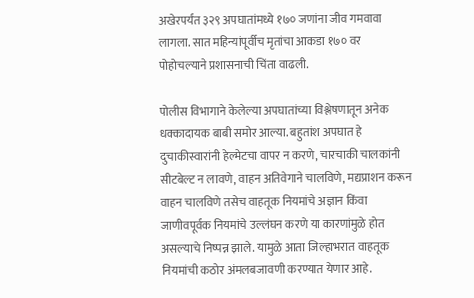अखेरपर्यंत ३२९ अपघातांमध्ये १७० जणांना जीव गमवावा लागला. सात महिन्यांपूर्वीच मृतांचा आकडा १७० वर पोहोचल्याने प्रशासनाची चिंता वाढली.

पोलीस विभागाने केलेल्या अपघातांच्या विश्लेषणातून अनेक धक्कादायक बाबी समोर आल्या. बहुतांश अपघात हे दुचाकीस्वारांनी हेल्मेटचा वापर न करणे, चारचाकी चालकांनी सीटबेल्ट न लावणे, वाहन अतिवेगाने चालविणे, मद्यप्राशन करून वाहन चालविणे तसेच वाहतूक नियमांचे अज्ञान किंवा जाणीवपूर्वक नियमांचे उल्लंघन करणे या कारणांमुळे होत असल्याचे निष्पन्न झाले. यामुळे आता जिल्हाभरात वाहतूक नियमांची कठोर अंमलबजावणी करण्यात येणार आहे.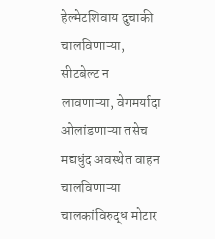हेल्मेटशिवाय दुचाकी चालविणाऱ्या, सीटबेल्ट न लावणाऱ्या, वेगमर्यादा ओलांडणाऱ्या तसेच मद्यधुंद अवस्थेत वाहन चालविणाऱ्या चालकांविरुद्ध मोटार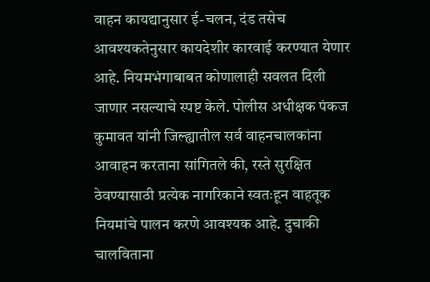वाहन कायद्यानुसार ई-चलन, दंड तसेच आवश्यकतेनुसार कायदेशीर कारवाई करण्यात येणार आहे. नियमभंगाबाबत कोणालाही सवलत दिली जाणार नसल्याचे स्पष्ट केले. पोलीस अधीक्षक पंकज कुमावत यांनी जिल्ह्यातील सर्व वाहनचालकांना आवाहन करताना सांगितले की, रस्ते सुरक्षित ठेवण्यासाठी प्रत्येक नागरिकाने स्वतःहून वाहतूक नियमांचे पालन करणे आवश्यक आहे. दुचाकी चालविताना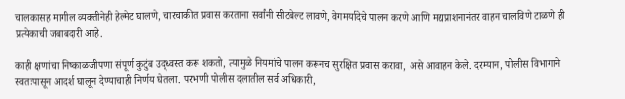चालकासह मागील व्यक्तीनेही हेल्मेट घालणे, चारचाकीत प्रवास करताना सर्वांनी सीटबेल्ट लावणे, वेगमर्यादेचे पालन करणे आणि मद्यप्राशनानंतर वाहन चालविणे टाळणे ही प्रत्येकाची जबाबदारी आहे.

काही क्षणांचा निष्काळजीपणा संपूर्ण कुटुंब उद्ध्वस्त करू शकतो, त्यामुळे नियमांचे पालन करूनच सुरक्षित प्रवास करावा, असे आवाहन केले. दरम्यान, पोलीस विभागाने स्वतःपासून आदर्श घालून देण्याचाही निर्णय घेतला. परभणी पोलीस दलातील सर्व अधिकारी,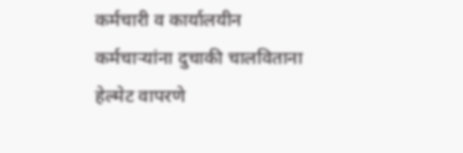कर्मचारी व कार्यालयीन कर्मचाऱ्यांना दुचाकी चालविताना हेल्मेट वापरणे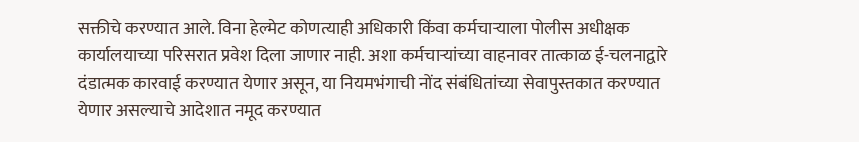सक्तीचे करण्यात आले. विना हेल्मेट कोणत्याही अधिकारी किंवा कर्मचाऱ्याला पोलीस अधीक्षक कार्यालयाच्या परिसरात प्रवेश दिला जाणार नाही. अशा कर्मचाऱ्यांच्या वाहनावर तात्काळ ई-चलनाद्वारे दंडात्मक कारवाई करण्यात येणार असून, या नियमभंगाची नोंद संबंधितांच्या सेवापुस्तकात करण्यात येणार असल्याचे आदेशात नमूद करण्यात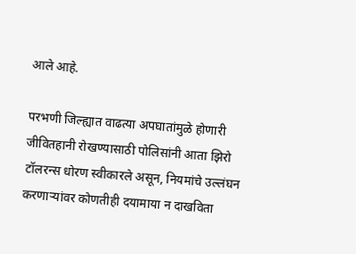आले आहे.

परभणी जिल्ह्यात वाढत्या अपघातांमुळे होणारी जीवितहानी रोखण्यासाठी पोलिसांनी आता झिरो टॉलरन्स धोरण स्वीकारले असून, नियमांचे उल्लंघन करणाऱ्यांवर कोणतीही दयामाया न दाखविता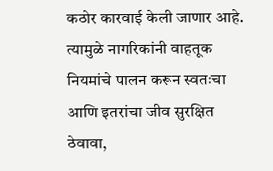कठोर कारवाई केली जाणार आहे. त्यामुळे नागरिकांनी वाहतूक नियमांचे पालन करून स्वतःचा आणि इतरांचा जीव सुरक्षित ठेवावा,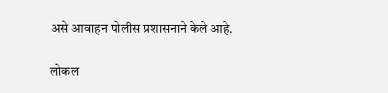असे आवाहन पोलीस प्रशासनाने केले आहे.

लोकल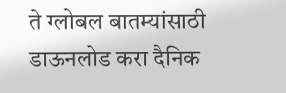ते ग्लोबल बातम्यांसाठी डाऊनलोड करा दैनिक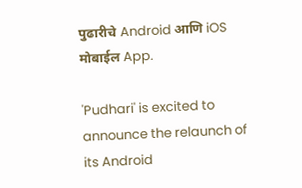पुढारीचे Android आणि iOS मोबाईल App.

'Pudhari' is excited to announce the relaunch of its Android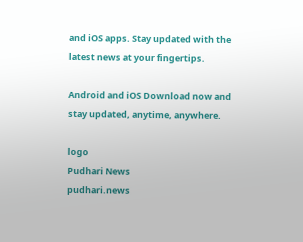and iOS apps. Stay updated with the latest news at your fingertips.

Android and iOS Download now and stay updated, anytime, anywhere.

logo
Pudhari News
pudhari.news